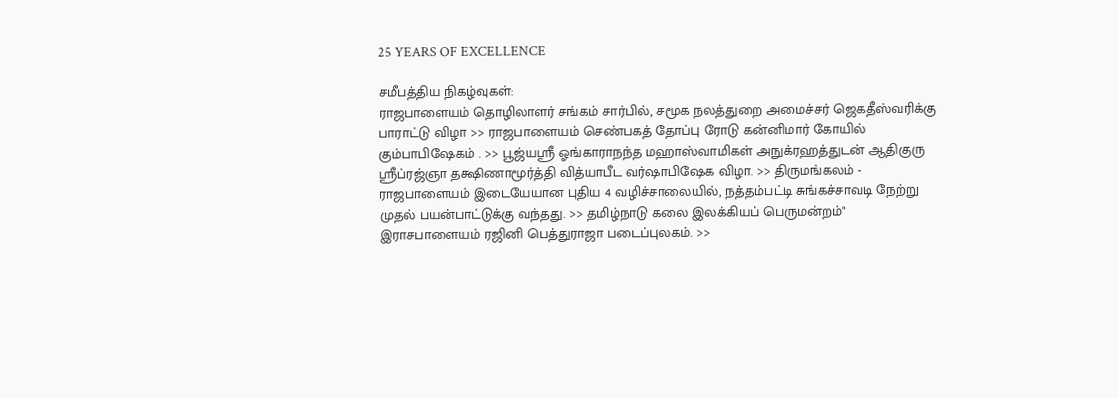25 YEARS OF EXCELLENCE

சமீபத்திய நிகழ்வுகள்:
ராஜபாளையம் தொழிலாளர் சங்கம் சார்பில், சமூக நலத்துறை அமைச்சர் ஜெகதீஸ்வரிக்கு பாராட்டு விழா >> ராஜபாளையம் செண்பகத் தோப்பு ரோடு கன்னிமார் கோயில் கும்பாபிஷேகம் . >> பூஜ்யஸ்ரீ ஓங்காராநந்த மஹாஸ்வாமிகள் அநுக்ரஹத்துடன் ஆதிகுரு ஸ்ரீப்ரஜ்ஞா தக்ஷிணாமூர்த்தி வித்யாபீட வர்ஷாபிஷேக விழா. >> திருமங்கலம் - ராஜபாளையம் இடையேயான புதிய 4 வழிச்சாலையில், நத்தம்பட்டி சுங்கச்சாவடி நேற்று முதல் பயன்பாட்டுக்கு வந்தது. >> தமிழ்நாடு கலை இலக்கியப் பெருமன்றம்" இராசபாளையம் ரஜினி பெத்துராஜா படைப்புலகம். >>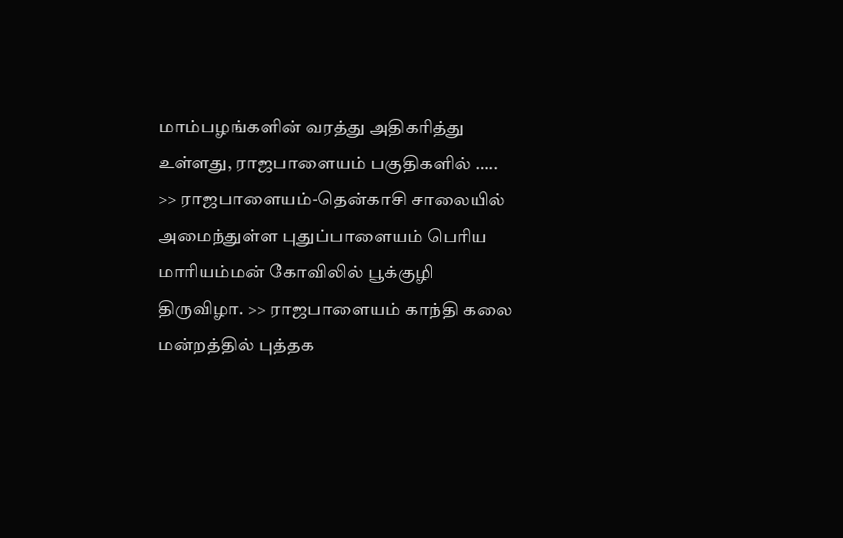மாம்பழங்களின் வரத்து அதிகரித்து உள்ளது, ராஜபாளையம் பகுதிகளில் ….. >> ராஜபாளையம்-தென்காசி சாலையில் அமைந்துள்ள புதுப்பாளையம் பெரிய மாரியம்மன் கோவிலில் பூக்குழி திருவிழா. >> ராஜபாளையம் காந்தி கலை மன்றத்தில் புத்தக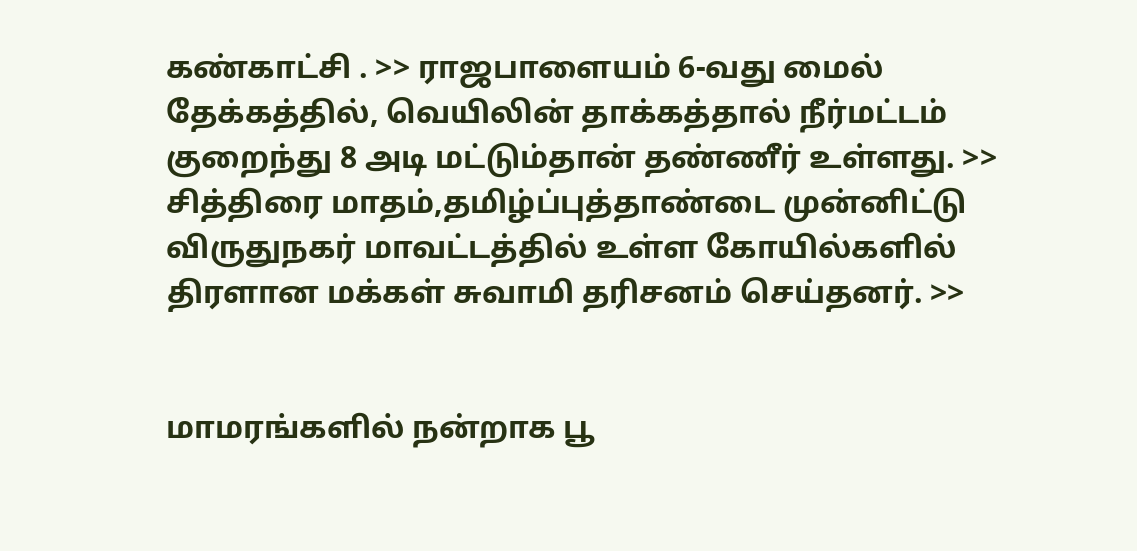கண்காட்சி . >> ராஜபாளையம் 6-வது மைல் தேக்கத்தில், வெயிலின் தாக்கத்தால் நீர்மட்டம் குறைந்து 8 அடி மட்டும்தான் தண்ணீர் உள்ளது. >> சித்திரை மாதம்,தமிழ்ப்புத்தாண்டை முன்னிட்டு விருதுநகர் மாவட்டத்தில் உள்ள கோயில்களில்  திரளான மக்கள் சுவாமி தரிசனம் செய்தனர். >>


மாமரங்களில் நன்றாக பூ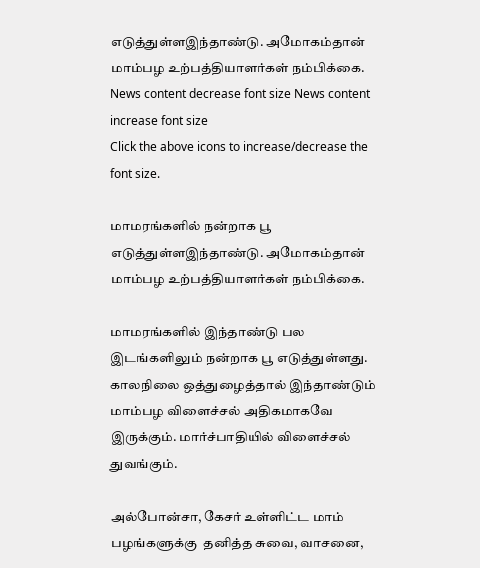எடுத்துள்ளஇந்தாண்டு. அமோகம்தான் மாம்பழ உற்பத்தியாளர்கள் நம்பிக்கை.
News content decrease font size News content increase font size
Click the above icons to increase/decrease the font size.

மாமரங்களில் நன்றாக பூ எடுத்துள்ளஇந்தாண்டு. அமோகம்தான் மாம்பழ உற்பத்தியாளர்கள் நம்பிக்கை.

மாமரங்களில் இந்தாண்டு பல இடங்களிலும் நன்றாக பூ எடுத்துள்ளது. காலநிலை ஒத்துழைத்தால் இந்தாண்டும் மாம்பழ விளைச்சல் அதிகமாகவே இருக்கும். மார்ச்பாதியில் விளைச்சல் துவங்கும்.

அல்போன்சா, கேசர் உள்ளிட்ட மாம் பழங்களுக்கு  தனித்த சுவை, வாசனை,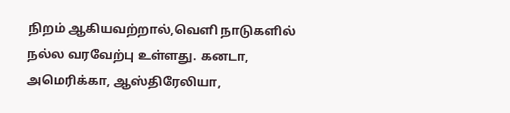நிறம் ஆகியவற்றால்,வெளி நாடுகளில் நல்ல வரவேற்பு உள்ளது. கனடா, அமெரிக்கா, ஆஸ்திரேலியா,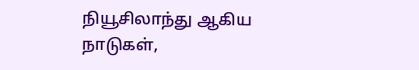நியூசிலாந்து ஆகிய நாடுகள்,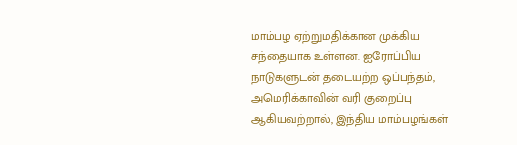மாம்பழ ஏற்றுமதிக்கான முக்கிய சந்தையாக உள்ளன. ஐரோப்பிய நாடுகளுடன் தடையற்ற ஒப்பந்தம், அமெரிக்காவின் வரி குறைப்பு ஆகியவற்றால், இந்திய மாம்பழங்கள்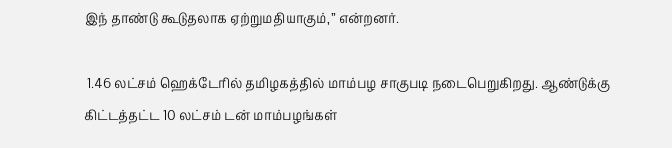இந் தாண்டு கூடுதலாக ஏற்றுமதியாகும்,” என்றனர்.

 1.46 லட்சம் ஹெக்டேரில் தமிழகத்தில் மாம்பழ சாகுபடி நடைபெறுகிறது. ஆண்டுக்கு கிட்டத்தட்ட 10 லட்சம் டன் மாம்பழங்கள்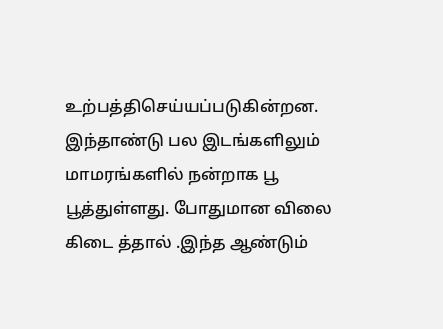உற்பத்திசெய்யப்படுகின்றன. இந்தாண்டு பல இடங்களிலும் மாமரங்களில் நன்றாக பூ பூத்துள்ளது. போதுமான விலை கிடை த்தால் .இந்த ஆண்டும்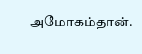அமோகம்தான்.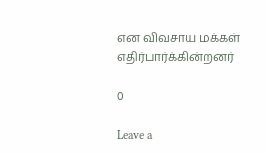என விவசாய மக்கள் எதிர்பார்க்கின்றனர்

0

Leave a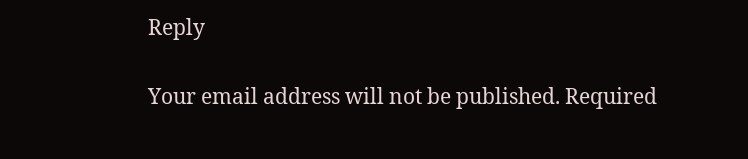Reply

Your email address will not be published. Required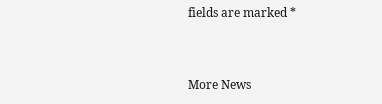fields are marked *


More News